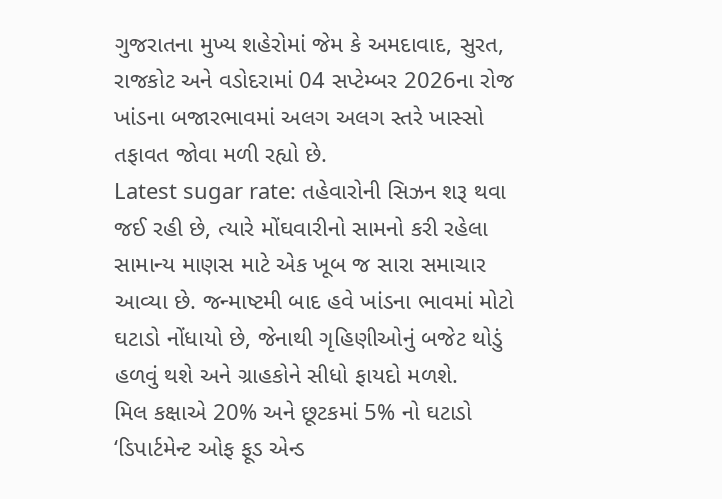ગુજરાતના મુખ્ય શહેરોમાં જેમ કે અમદાવાદ, સુરત, રાજકોટ અને વડોદરામાં 04 સપ્ટેમ્બર 2026ના રોજ ખાંડના બજારભાવમાં અલગ અલગ સ્તરે ખાસ્સો તફાવત જોવા મળી રહ્યો છે.
Latest sugar rate: તહેવારોની સિઝન શરૂ થવા જઈ રહી છે, ત્યારે મોંઘવારીનો સામનો કરી રહેલા સામાન્ય માણસ માટે એક ખૂબ જ સારા સમાચાર આવ્યા છે. જન્માષ્ટમી બાદ હવે ખાંડના ભાવમાં મોટો ઘટાડો નોંધાયો છે, જેનાથી ગૃહિણીઓનું બજેટ થોડું હળવું થશે અને ગ્રાહકોને સીધો ફાયદો મળશે.
મિલ કક્ષાએ 20% અને છૂટકમાં 5% નો ઘટાડો
‘ડિપાર્ટમેન્ટ ઓફ ફૂડ એન્ડ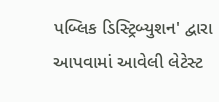પબ્લિક ડિસ્ટ્રિબ્યુશન' દ્વારા આપવામાં આવેલી લેટેસ્ટ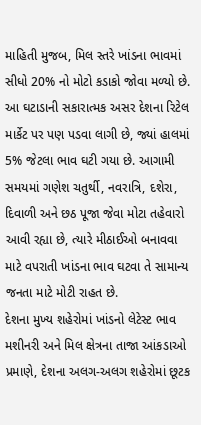માહિતી મુજબ, મિલ સ્તરે ખાંડના ભાવમાં સીધો 20% નો મોટો કડાકો જોવા મળ્યો છે. આ ઘટાડાની સકારાત્મક અસર દેશના રિટેલ માર્કેટ પર પણ પડવા લાગી છે, જ્યાં હાલમાં 5% જેટલા ભાવ ઘટી ગયા છે. આગામી સમયમાં ગણેશ ચતુર્થી, નવરાત્રિ, દશેરા, દિવાળી અને છઠ પૂજા જેવા મોટા તહેવારો આવી રહ્યા છે, ત્યારે મીઠાઈઓ બનાવવા માટે વપરાતી ખાંડના ભાવ ઘટવા તે સામાન્ય જનતા માટે મોટી રાહત છે.
દેશના મુખ્ય શહેરોમાં ખાંડનો લેટેસ્ટ ભાવ
મશીનરી અને મિલ ક્ષેત્રના તાજા આંકડાઓ પ્રમાણે, દેશના અલગ-અલગ શહેરોમાં છૂટક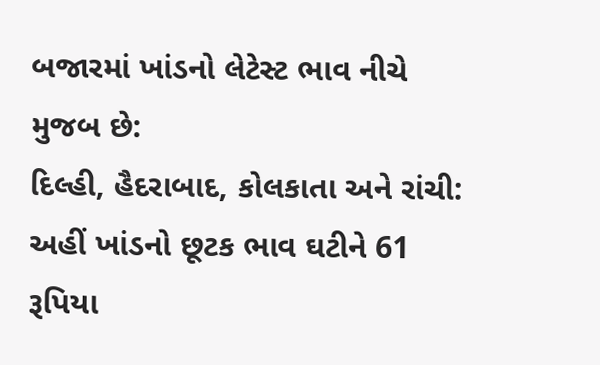બજારમાં ખાંડનો લેટેસ્ટ ભાવ નીચે મુજબ છે:
દિલ્હી, હૈદરાબાદ, કોલકાતા અને રાંચી: અહીં ખાંડનો છૂટક ભાવ ઘટીને 61 રૂપિયા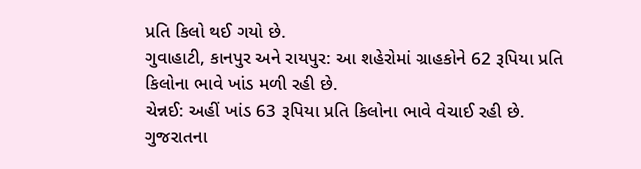પ્રતિ કિલો થઈ ગયો છે.
ગુવાહાટી, કાનપુર અને રાયપુર: આ શહેરોમાં ગ્રાહકોને 62 રૂપિયા પ્રતિ કિલોના ભાવે ખાંડ મળી રહી છે.
ચેન્નઈ: અહીં ખાંડ 63 રૂપિયા પ્રતિ કિલોના ભાવે વેચાઈ રહી છે.
ગુજરાતના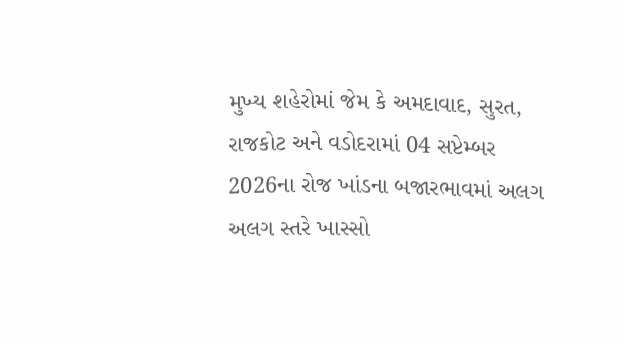મુખ્ય શહેરોમાં જેમ કે અમદાવાદ, સુરત, રાજકોટ અને વડોદરામાં 04 સપ્ટેમ્બર 2026ના રોજ ખાંડના બજારભાવમાં અલગ અલગ સ્તરે ખાસ્સો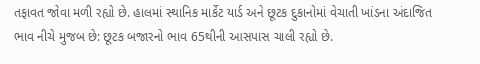તફાવત જોવા મળી રહ્યો છે. હાલમાં સ્થાનિક માર્કેટ યાર્ડ અને છૂટક દુકાનોમાં વેચાતી ખાંડના અંદાજિત ભાવ નીચે મુજબ છે: છૂટક બજારનો ભાવ 65થીની આસપાસ ચાલી રહ્યો છે.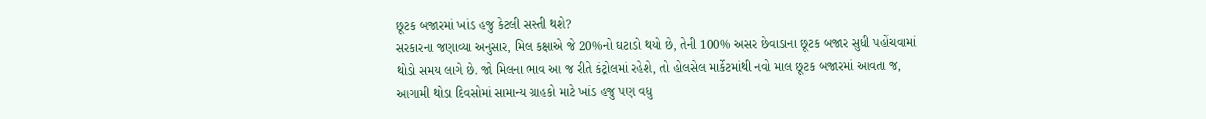છૂટક બજારમાં ખાંડ હજુ કેટલી સસ્તી થશે?
સરકારના જણાવ્યા અનુસાર, મિલ કક્ષાએ જે 20%નો ઘટાડો થયો છે, તેની 100% અસર છેવાડાના છૂટક બજાર સુધી પહોંચવામાં થોડો સમય લાગે છે. જો મિલના ભાવ આ જ રીતે કંટ્રોલમાં રહેશે, તો હોલસેલ માર્કેટમાંથી નવો માલ છૂટક બજારમાં આવતા જ, આગામી થોડા દિવસોમાં સામાન્ય ગ્રાહકો માટે ખાંડ હજુ પણ વધુ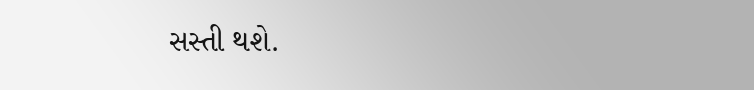સસ્તી થશે.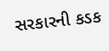સરકારની કડક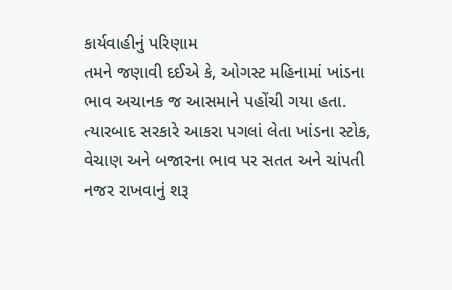કાર્યવાહીનું પરિણામ
તમને જણાવી દઈએ કે, ઓગસ્ટ મહિનામાં ખાંડના ભાવ અચાનક જ આસમાને પહોંચી ગયા હતા. ત્યારબાદ સરકારે આકરા પગલાં લેતા ખાંડના સ્ટોક, વેચાણ અને બજારના ભાવ પર સતત અને ચાંપતી નજર રાખવાનું શરૂ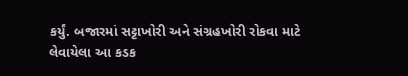કર્યું. બજારમાં સટ્ટાખોરી અને સંગ્રહખોરી રોકવા માટે લેવાયેલા આ કડક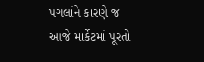પગલાંને કારણે જ આજે માર્કેટમાં પૂરતો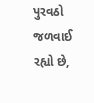પુરવઠો જળવાઈ રહ્યો છે,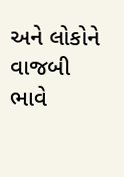અને લોકોને વાજબી ભાવે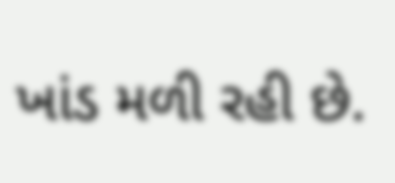ખાંડ મળી રહી છે.